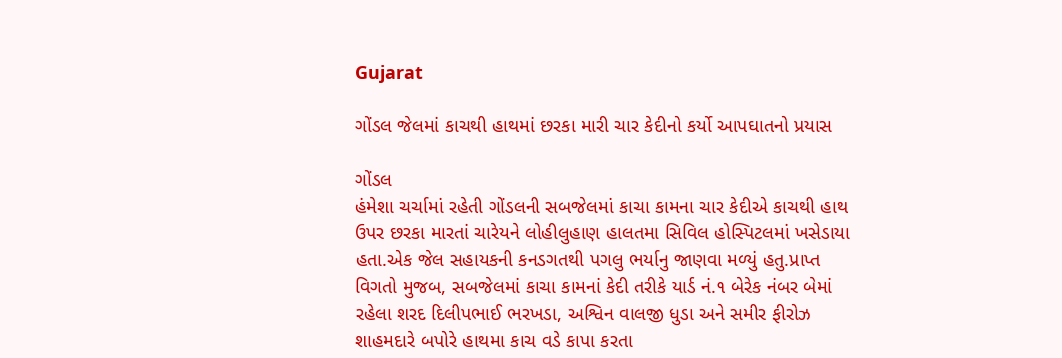Gujarat

ગોંડલ જેલમાં કાચથી હાથમાં છરકા મારી ચાર કેદીનો કર્યો આપઘાતનો પ્રયાસ

ગોંડલ
હંમેશા ચર્ચામાં રહેતી ગોંડલની સબજેલમાં કાચા કામના ચાર કેદીએ કાચથી હાથ ઉપર છરકા મારતાં ચારેયને લોહીલુહાણ હાલતમા સિવિલ હોસ્પિટલમાં ખસેડાયા હતા.એક જેલ સહાયકની કનડગતથી પગલુ ભર્યાનુ જાણવા મળ્યું હતુ.પ્રાપ્ત વિગતો મુજબ, સબજેલમાં કાચા કામનાં કેદી તરીકે યાર્ડ નં.૧ બેરેક નંબર બેમાં રહેલા શરદ દિલીપભાઈ ભરખડા, અશ્વિન વાલજી ધુડા અને સમીર ફીરોઝ શાહમદારે બપોરે હાથમા કાચ વડે કાપા કરતા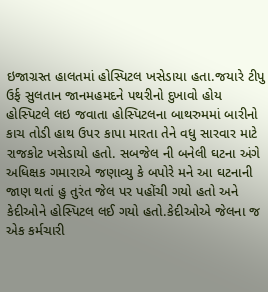ઇજાગ્રસ્ત હાલતમાં હોસ્પિટલ ખસેડાયા હતા.જયારે ટીપુ ઉર્ફ સુલતાન જાનમહમદને પથરીનો દુખાવો હોય હોસ્પિટલે લઇ જવાતા હોસ્પિટલના બાથરુમમાં બારીનો કાચ તોડી હાથ ઉપર કાપા મારતા તેને વધુ સારવાર માટે રાજકોટ ખસેડાયો હતો. સબજેલ ની બનેલી ઘટના અંગે અધિક્ષક ગમારાએ જણાવ્યુ કે બપોરે મને આ ઘટનાની જાણ થતાં હુ તુરંત જેલ પર પહોંચી ગયો હતો અને કેદીઓને હોસ્પિટલ લઈ ગયો હતો.કેદીઓએ જેલના જ એક કર્મચારી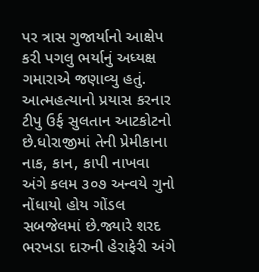પર ત્રાસ ગુજાર્યાનો આક્ષેપ કરી પગલુ ભર્યાનું અધ્યક્ષ ગમારાએ જણાવ્યુ હતું. આત્મહત્યાનો પ્રયાસ કરનાર ટીપુ ઉર્ફ સુલતાન આટકોટનો છે.ધોરાજીમાં તેની પ્રેમીકાના નાક, કાન, કાપી નાખવા અંગે કલમ ૩૦૭ અન્વયે ગુનો નોંધાયો હોય ગોંડલ સબજેલમાં છે.જ્યારે શરદ ભરખડા દારુની હેરાફેરી અંગે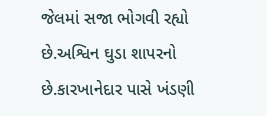જેલમાં સજા ભોગવી રહ્યો છે.અશ્વિન ઘુડા શાપરનો છે.કારખાનેદાર પાસે ખંડણી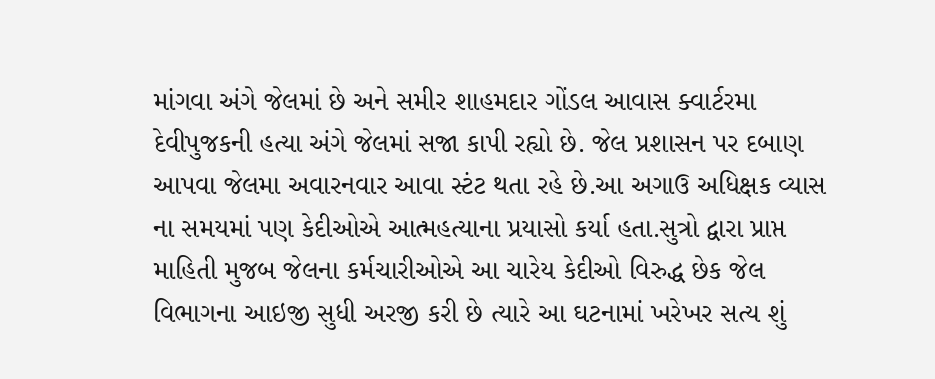માંગવા અંગે જેલમાં છે અને સમીર શાહમદાર ગોંડલ આવાસ ક્વાર્ટરમા દેવીપુજકની હત્યા અંગે જેલમાં સજા કાપી રહ્યો છે. જેલ પ્રશાસન પર દબાણ આપવા જેલમા અવારનવાર આવા સ્ટંટ થતા રહે છે.આ અગાઉ અધિક્ષક વ્યાસ ના સમયમાં પણ કેદીઓએ આત્મહત્યાના પ્રયાસો કર્યા હતા.સુત્રો દ્વારા પ્રાપ્ત માહિતી મુજબ જેલના કર્મચારીઓએ આ ચારેય કેદીઓ વિરુદ્ધ છેક જેલ વિભાગના આઇજી સુધી અરજી કરી છે ત્યારે આ ઘટનામાં ખરેખર સત્ય શું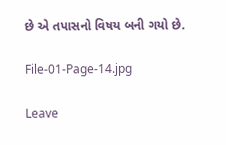છે એ તપાસનો વિષય બની ગયો છે.

File-01-Page-14.jpg

Leave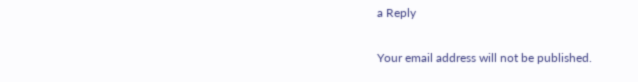a Reply

Your email address will not be published.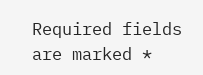Required fields are marked *